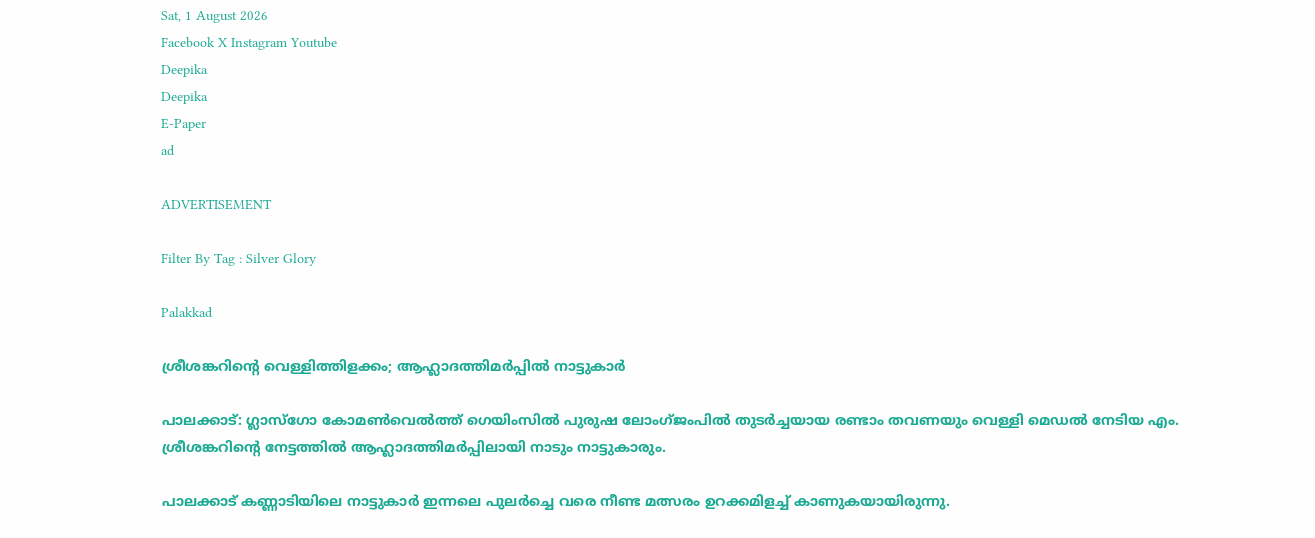Sat, 1 August 2026
Facebook X Instagram Youtube
Deepika
Deepika
E-Paper
ad

ADVERTISEMENT

Filter By Tag : Silver Glory

Palakkad

ശ്രീശങ്കറിന്‍റെ വെള്ളിത്തിളക്കം; ആഹ്ലാദത്തിമർപ്പിൽ നാട്ടുകാർ

പാലക്കാട്: ഗ്ലാസ്ഗോ കോമണ്‍വെൽത്ത് ഗെയിംസിൽ പുരുഷ ലോംഗ്ജംപിൽ തുടർച്ചയായ രണ്ടാം തവണയും വെള്ളി മെഡൽ നേടിയ എം. ശ്രീശങ്കറിന്‍റെ നേട്ടത്തിൽ ആഹ്ലാദത്തിമർപ്പിലായി നാടും നാട്ടുകാരും.

പാലക്കാട് കണ്ണാടിയിലെ നാട്ടുകാർ ഇന്നലെ പുലർച്ചെ വരെ നീണ്ട മത്സരം ഉറക്കമിളച്ച് കാണുകയായിരുന്നു.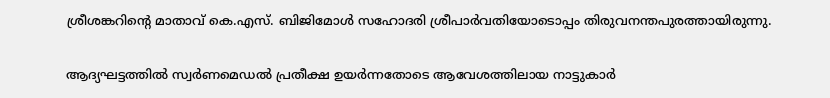ശ്രീശങ്കറിന്‍റെ മാതാവ് കെ.എസ്. ബിജിമോൾ സഹോദരി ശ്രീപാർവതിയോടൊപ്പം തിരുവനന്തപുരത്തായിരുന്നു.

ആദ്യഘട്ടത്തിൽ സ്വർണമെഡൽ പ്രതീക്ഷ ഉയർന്നതോടെ ആവേശത്തിലായ നാട്ടുകാർ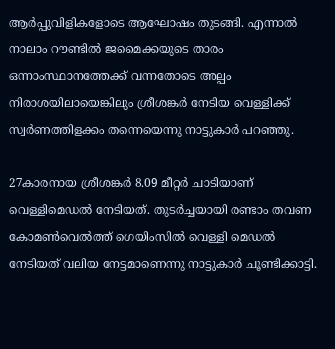ആർപ്പുവിളികളോടെ ആഘോഷം തുടങ്ങി. എന്നാൽ നാലാം റൗണ്ടിൽ ജമൈക്കയുടെ താരം ഒന്നാംസ്ഥാനത്തേക്ക് വന്നതോടെ അല്പം നിരാശയിലായെങ്കിലും ശ്രീശങ്കർ നേടിയ വെള്ളിക്ക് സ്വർണത്തിളക്കം തന്നെയെന്നു നാട്ടുകാർ പറഞ്ഞു.

27കാരനായ ശ്രീശങ്കർ 8.09 മീറ്റർ ചാടിയാണ് വെള്ളിമെഡൽ നേടിയത്. തുടർച്ചയായി രണ്ടാം തവണ കോമണ്‍വെൽത്ത് ഗെയിംസിൽ വെള്ളി മെഡൽ നേടിയത് വലിയ നേട്ടമാണെന്നു നാട്ടുകാർ ചൂണ്ടിക്കാട്ടി.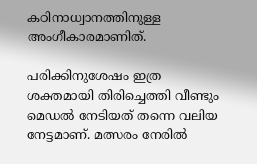കഠിനാധ്വാനത്തിനുള്ള അംഗീകാരമാണിത്.

പരിക്കിനുശേഷം ഇത്ര ശക്തമായി തിരിച്ചെത്തി വീണ്ടും മെഡൽ നേടിയത് തന്നെ വലിയ നേട്ടമാണ്. മത്സരം നേരിൽ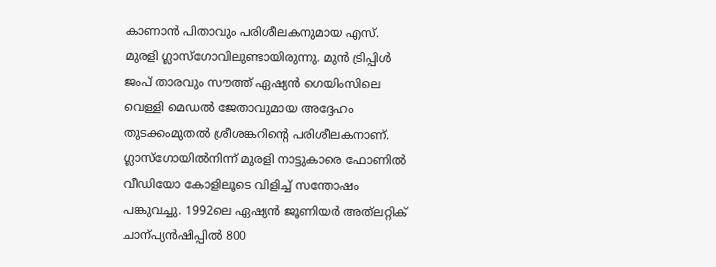കാണാൻ പിതാവും പരിശീലകനുമായ എസ്. മുരളി ഗ്ലാസ്ഗോവിലുണ്ടായിരുന്നു. മുൻ ട്രിപ്പിൾ ജംപ് താരവും സൗത്ത് ഏഷ്യൻ ഗെയിംസിലെ വെള്ളി മെഡൽ ജേതാവുമായ അദ്ദേഹം തുടക്കംമുതൽ ശ്രീശങ്കറിന്‍റെ പരിശീലകനാണ്.
ഗ്ലാസ്ഗോയിൽനിന്ന് മുരളി നാട്ടുകാരെ ഫോണിൽ വീഡിയോ കോളിലൂടെ വിളിച്ച് സന്തോഷം പങ്കുവച്ചു. 1992ലെ ഏഷ്യൻ ജൂണിയർ അത്‌ലറ്റിക് ചാന്പ്യൻഷിപ്പിൽ 800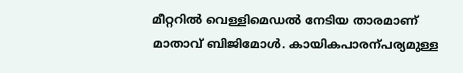മീറ്ററിൽ വെള്ളിമെഡൽ നേടിയ താരമാണ് മാതാവ് ബിജിമോൾ. കായികപാരന്പര്യമുള്ള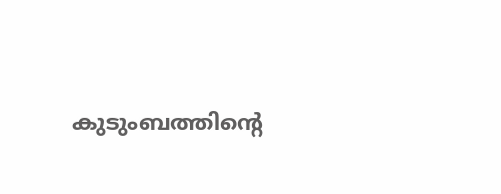കുടുംബത്തിന്‍റെ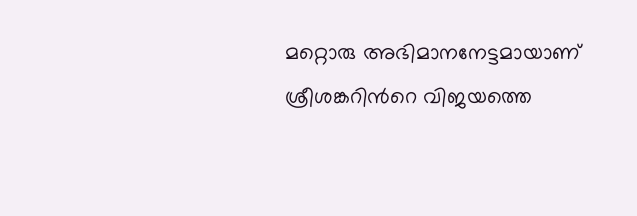മറ്റൊരു അഭിമാനനേട്ടമായാണ് ശ്രീശങ്കറിന്‍റെ വിജയത്തെ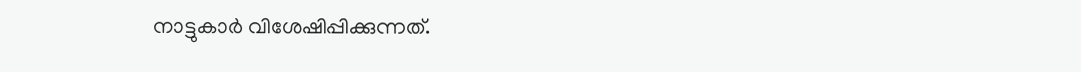നാട്ടുകാർ വിശേഷിപ്പിക്കുന്നത്.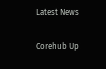Latest News

Corehub Up